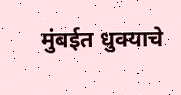मुंबईत धुक्याचे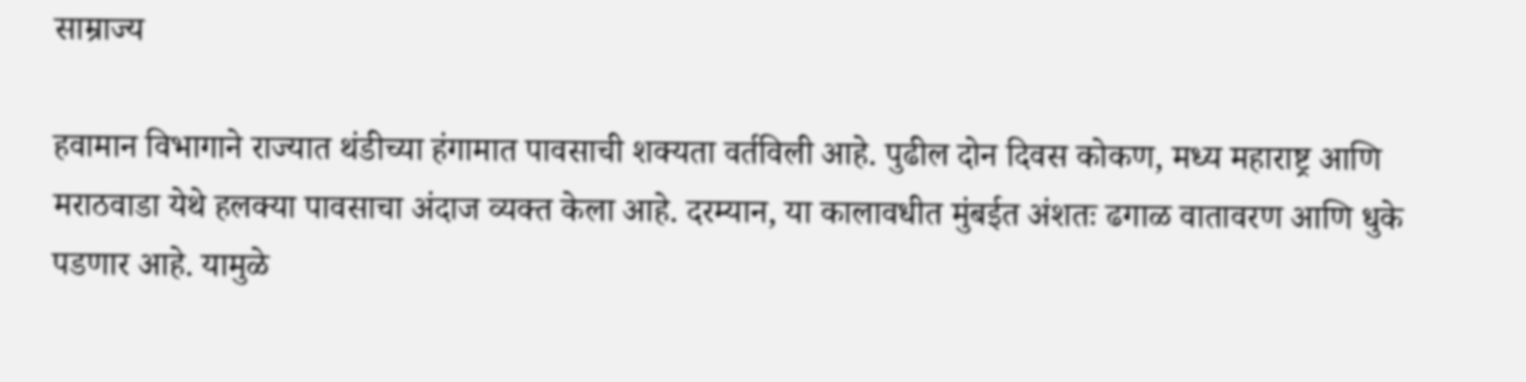साम्राज्य

हवामान विभागाने राज्यात थंडीच्या हंगामात पावसाची शक्यता वर्तविली आहे. पुढील दोन दिवस कोकण, मध्य महाराष्ट्र आणि मराठवाडा येथे हलक्या पावसाचा अंदाज व्यक्त केला आहे. दरम्यान, या कालावधीत मुंबईत अंशतः ढगाळ वातावरण आणि धुके पडणार आहे. यामुळे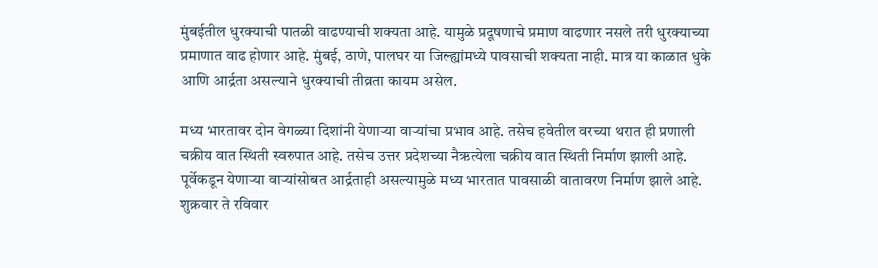मुंबईतील धुरक्याची पातळी वाढण्याची शक्यता आहे. यामुळे प्रदूषणाचे प्रमाण वाढणार नसले तरी धुरक्याच्या प्रमाणात वाढ होणार आहे. मुंबई, ठाणे, पालघर या जिल्ह्यांमध्ये पावसाची शक्यता नाही. मात्र या काळात धुके आणि आर्द्रता असल्याने धुरक्याची तीव्रता कायम असेल.

मध्य भारतावर दोन वेगळ्या दिशांनी येणाऱ्या वाऱ्यांचा प्रभाव आहे. तसेच हवेतील वरच्या थरात ही प्रणाली चक्रीय वात स्थिती स्वरुपात आहे. तसेच उत्तर प्रदेशच्या नैऋत्येला चक्रीय वात स्थिती निर्माण झाली आहे. पूर्वेकडून येणाऱ्या वाऱ्यांसोबत आर्द्रताही असल्यामुळे मध्य भारतात पावसाळी वातावरण निर्माण झाले आहे. शुक्रवार ते रविवार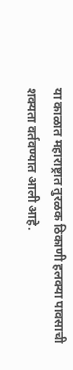या काळात महाराष्ट्रात तुरळक ठिकाणी हलक्या पावसाची शक्यता वर्तवण्यात आली आहे.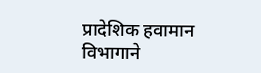प्रादेशिक हवामान विभागाने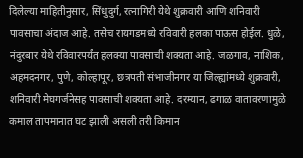दिलेल्या माहितीनुसार, सिंधुदुर्ग, रत्नागिरी येथे शुक्रवारी आणि शनिवारी पावसाचा अंदाज आहे. तसेच रायगडमध्ये रविवारी हलका पाऊस होईल. धुळे, नंदुरबार येथे रविवारपर्यंत हलक्या पावसाची शक्यता आहे. जळगाव, नाशिक, अहमदनगर, पुणे, कोल्हापूर, छत्रपती संभाजीनगर या जिल्ह्यांमध्ये शुक्रवारी, शनिवारी मेघगर्जनेसह पावसाची शक्यता आहे. दरम्यान, ढगाळ वातावरणामुळे कमाल तापमानात घट झाली असली तरी किमान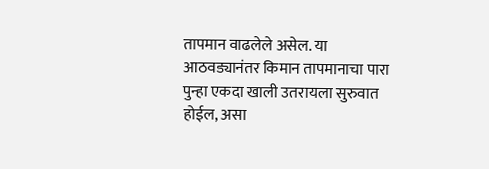तापमान वाढलेले असेल. या आठवड्यानंतर किमान तापमानाचा पारा पुन्हा एकदा खाली उतरायला सुरुवात होईल, असा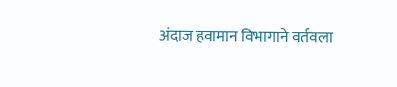अंदाज हवामान विभागाने वर्तवला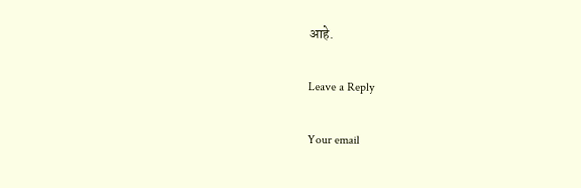आहे.

Leave a Reply

Your email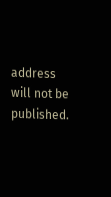address will not be published.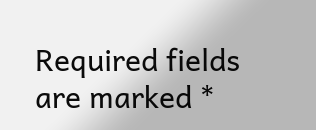Required fields are marked *